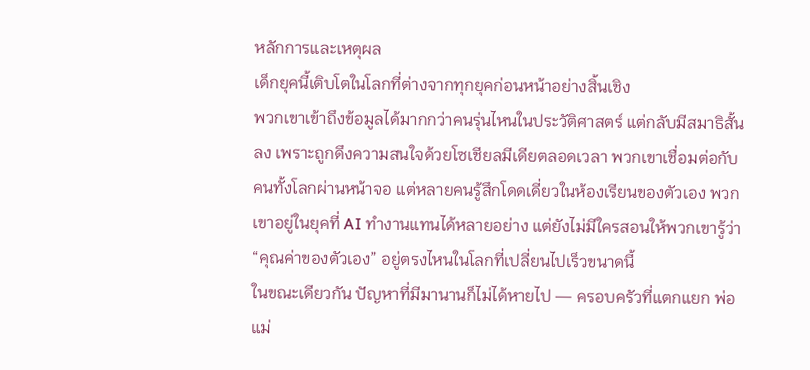หลักการและเหตุผล
เด็กยุคนี้เติบโตในโลกที่ต่างจากทุกยุคก่อนหน้าอย่างสิ้นเชิง
พวกเขาเข้าถึงข้อมูลได้มากกว่าคนรุ่นไหนในประวัติศาสตร์ แต่กลับมีสมาธิสั้นลง เพราะถูกดึงความสนใจด้วยโซเชียลมีเดียตลอดเวลา พวกเขาเชื่อมต่อกับคนทั้งโลกผ่านหน้าจอ แต่หลายคนรู้สึกโดดเดี่ยวในห้องเรียนของตัวเอง พวกเขาอยู่ในยุคที่ AI ทำงานแทนได้หลายอย่าง แต่ยังไม่มีใครสอนให้พวกเขารู้ว่า “คุณค่าของตัวเอง” อยู่ตรงไหนในโลกที่เปลี่ยนไปเร็วขนาดนี้
ในขณะเดียวกัน ปัญหาที่มีมานานก็ไม่ได้หายไป — ครอบครัวที่แตกแยก พ่อแม่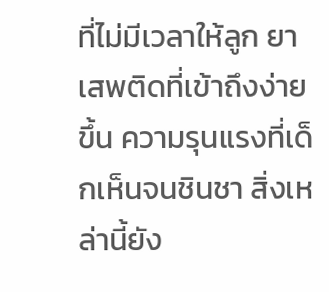ที่ไม่มีเวลาให้ลูก ยาเสพติดที่เข้าถึงง่ายขึ้น ความรุนแรงที่เด็กเห็นจนชินชา สิ่งเหล่านี้ยัง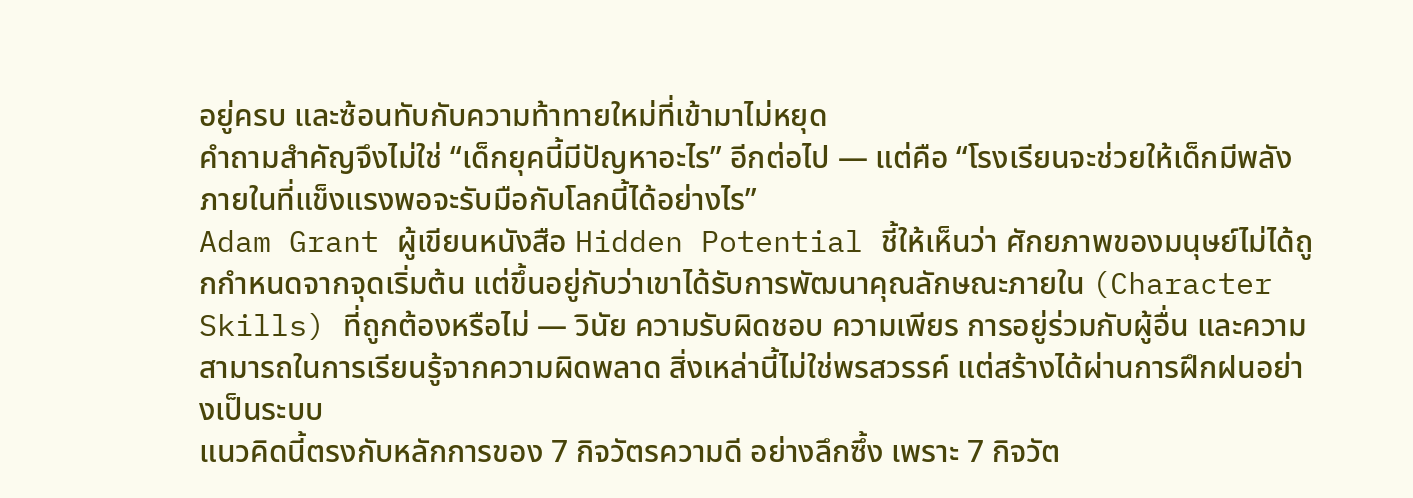อยู่ครบ และซ้อนทับกับความท้าทายใหม่ที่เข้ามาไม่หยุด
คำถามสำคัญจึงไม่ใช่ “เด็กยุคนี้มีปัญหาอะไร” อีกต่อไป — แต่คือ “โรงเรียนจะช่วยให้เด็กมีพลังภายในที่แข็งแรงพอจะรับมือกับโลกนี้ได้อย่างไร”
Adam Grant ผู้เขียนหนังสือ Hidden Potential ชี้ให้เห็นว่า ศักยภาพของมนุษย์ไม่ได้ถูกกำหนดจากจุดเริ่มต้น แต่ขึ้นอยู่กับว่าเขาได้รับการพัฒนาคุณลักษณะภายใน (Character Skills) ที่ถูกต้องหรือไม่ — วินัย ความรับผิดชอบ ความเพียร การอยู่ร่วมกับผู้อื่น และความสามารถในการเรียนรู้จากความผิดพลาด สิ่งเหล่านี้ไม่ใช่พรสวรรค์ แต่สร้างได้ผ่านการฝึกฝนอย่างเป็นระบบ
แนวคิดนี้ตรงกับหลักการของ 7 กิจวัตรความดี อย่างลึกซึ้ง เพราะ 7 กิจวัต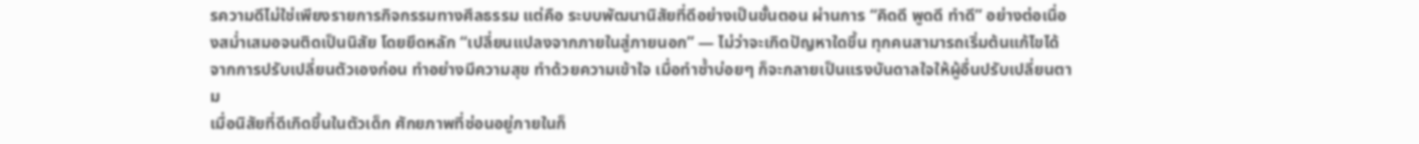รความดีไม่ใช่เพียงรายการกิจกรรมทางศีลธรรม แต่คือ ระบบพัฒนานิสัยที่ดีอย่างเป็นขั้นตอน ผ่านการ “คิดดี พูดดี ทำดี” อย่างต่อเนื่องสม่ำเสมอจนติดเป็นนิสัย โดยยึดหลัก “เปลี่ยนแปลงจากภายในสู่ภายนอก” — ไม่ว่าจะเกิดปัญหาใดขึ้น ทุกคนสามารถเริ่มต้นแก้ไขได้จากการปรับเปลี่ยนตัวเองก่อน ทำอย่างมีความสุข ทำด้วยความเข้าใจ เมื่อทำซ้ำบ่อยๆ ก็จะกลายเป็นแรงบันดาลใจให้ผู้อื่นปรับเปลี่ยนตาม
เมื่อนิสัยที่ดีเกิดขึ้นในตัวเด็ก ศักยภาพที่ซ่อนอยู่ภายในก็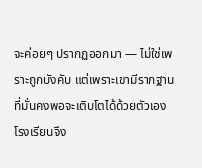จะค่อยๆ ปรากฏออกมา — ไม่ใช่เพราะถูกบังคับ แต่เพราะเขามีรากฐานที่มั่นคงพอจะเติบโตได้ด้วยตัวเอง
โรงเรียนจึง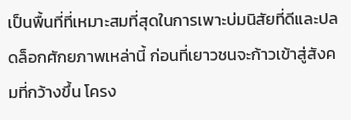เป็นพื้นที่ที่เหมาะสมที่สุดในการเพาะบ่มนิสัยที่ดีและปลดล็อกศักยภาพเหล่านี้ ก่อนที่เยาวชนจะก้าวเข้าสู่สังคมที่กว้างขึ้น โครง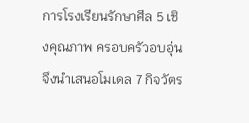การโรงเรียนรักษาศีล 5 เชิงคุณภาพ ครอบครัวอบอุ่น จึงนำเสนอโมเดล 7 กิจวัตร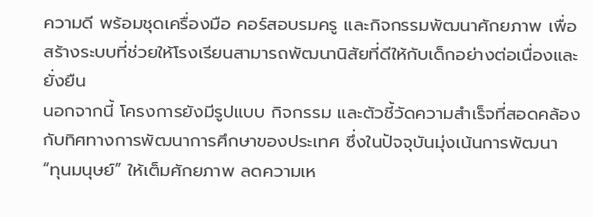ความดี พร้อมชุดเครื่องมือ คอร์สอบรมครู และกิจกรรมพัฒนาศักยภาพ เพื่อสร้างระบบที่ช่วยให้โรงเรียนสามารถพัฒนานิสัยที่ดีให้กับเด็กอย่างต่อเนื่องและยั่งยืน
นอกจากนี้ โครงการยังมีรูปแบบ กิจกรรม และตัวชี้วัดความสำเร็จที่สอดคล้องกับทิศทางการพัฒนาการศึกษาของประเทศ ซึ่งในปัจจุบันมุ่งเน้นการพัฒนา “ทุนมนุษย์” ให้เต็มศักยภาพ ลดความเห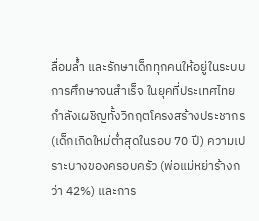ลื่อมล้ำ และรักษาเด็กทุกคนให้อยู่ในระบบการศึกษาจนสำเร็จ ในยุคที่ประเทศไทยกำลังเผชิญทั้งวิกฤตโครงสร้างประชากร (เด็กเกิดใหม่ต่ำสุดในรอบ 70 ปี) ความเปราะบางของครอบครัว (พ่อแม่หย่าร้างกว่า 42%) และการ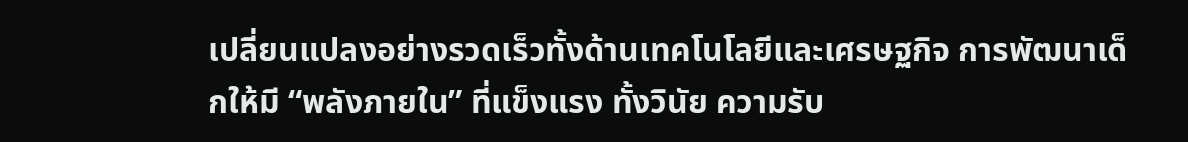เปลี่ยนแปลงอย่างรวดเร็วทั้งด้านเทคโนโลยีและเศรษฐกิจ การพัฒนาเด็กให้มี “พลังภายใน” ที่แข็งแรง ทั้งวินัย ความรับ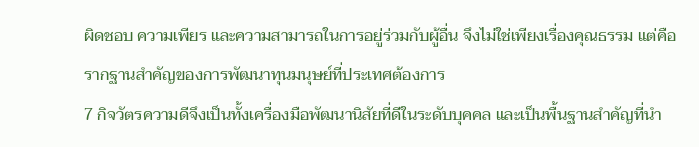ผิดชอบ ความเพียร และความสามารถในการอยู่ร่วมกับผู้อื่น จึงไม่ใช่เพียงเรื่องคุณธรรม แต่คือรากฐานสำคัญของการพัฒนาทุนมนุษย์ที่ประเทศต้องการ
7 กิจวัตรความดีจึงเป็นทั้งเครื่องมือพัฒนานิสัยที่ดีในระดับบุคคล และเป็นพื้นฐานสำคัญที่นำ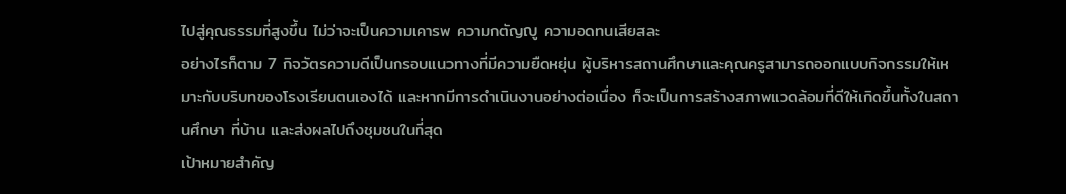ไปสู่คุณธรรมที่สูงขึ้น ไม่ว่าจะเป็นความเคารพ ความกตัญญู ความอดทนเสียสละ
อย่างไรก็ตาม 7 กิจวัตรความดีเป็นกรอบแนวทางที่มีความยืดหยุ่น ผู้บริหารสถานศึกษาและคุณครูสามารถออกแบบกิจกรรมให้เหมาะกับบริบทของโรงเรียนตนเองได้ และหากมีการดำเนินงานอย่างต่อเนื่อง ก็จะเป็นการสร้างสภาพแวดล้อมที่ดีให้เกิดขึ้นทั้งในสถานศึกษา ที่บ้าน และส่งผลไปถึงชุมชนในที่สุด
เป้าหมายสำคัญ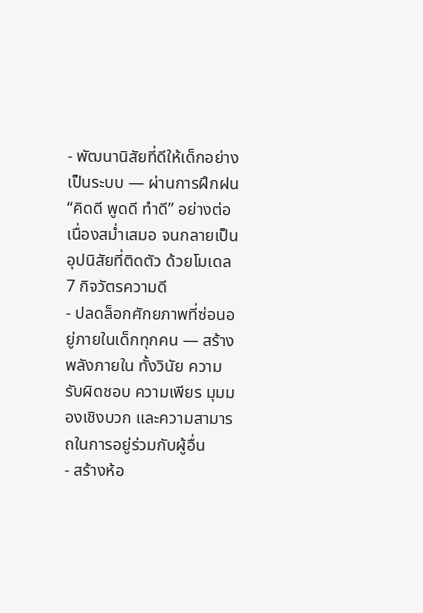- พัฒนานิสัยที่ดีให้เด็กอย่างเป็นระบบ — ผ่านการฝึกฝน “คิดดี พูดดี ทำดี” อย่างต่อเนื่องสม่ำเสมอ จนกลายเป็นอุปนิสัยที่ติดตัว ด้วยโมเดล 7 กิจวัตรความดี
- ปลดล็อกศักยภาพที่ซ่อนอยู่ภายในเด็กทุกคน — สร้างพลังภายใน ทั้งวินัย ความรับผิดชอบ ความเพียร มุมมองเชิงบวก และความสามารถในการอยู่ร่วมกับผู้อื่น
- สร้างห้อ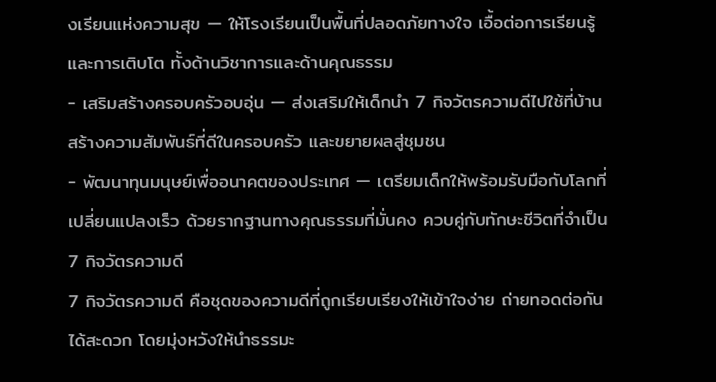งเรียนแห่งความสุข — ให้โรงเรียนเป็นพื้นที่ปลอดภัยทางใจ เอื้อต่อการเรียนรู้และการเติบโต ทั้งด้านวิชาการและด้านคุณธรรม
- เสริมสร้างครอบครัวอบอุ่น — ส่งเสริมให้เด็กนำ 7 กิจวัตรความดีไปใช้ที่บ้าน สร้างความสัมพันธ์ที่ดีในครอบครัว และขยายผลสู่ชุมชน
- พัฒนาทุนมนุษย์เพื่ออนาคตของประเทศ — เตรียมเด็กให้พร้อมรับมือกับโลกที่เปลี่ยนแปลงเร็ว ด้วยรากฐานทางคุณธรรมที่มั่นคง ควบคู่กับทักษะชีวิตที่จำเป็น
7 กิจวัตรความดี
7 กิจวัตรความดี คือชุดของความดีที่ถูกเรียบเรียงให้เข้าใจง่าย ถ่ายทอดต่อกันได้สะดวก โดยมุ่งหวังให้นำธรรมะ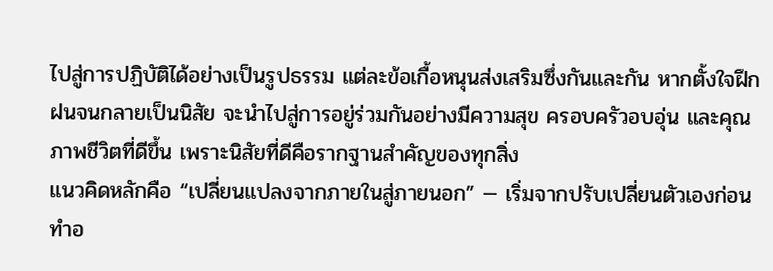ไปสู่การปฏิบัติได้อย่างเป็นรูปธรรม แต่ละข้อเกื้อหนุนส่งเสริมซึ่งกันและกัน หากตั้งใจฝึกฝนจนกลายเป็นนิสัย จะนำไปสู่การอยู่ร่วมกันอย่างมีความสุข ครอบครัวอบอุ่น และคุณภาพชีวิตที่ดีขึ้น เพราะนิสัยที่ดีคือรากฐานสำคัญของทุกสิ่ง
แนวคิดหลักคือ “เปลี่ยนแปลงจากภายในสู่ภายนอก” — เริ่มจากปรับเปลี่ยนตัวเองก่อน ทำอ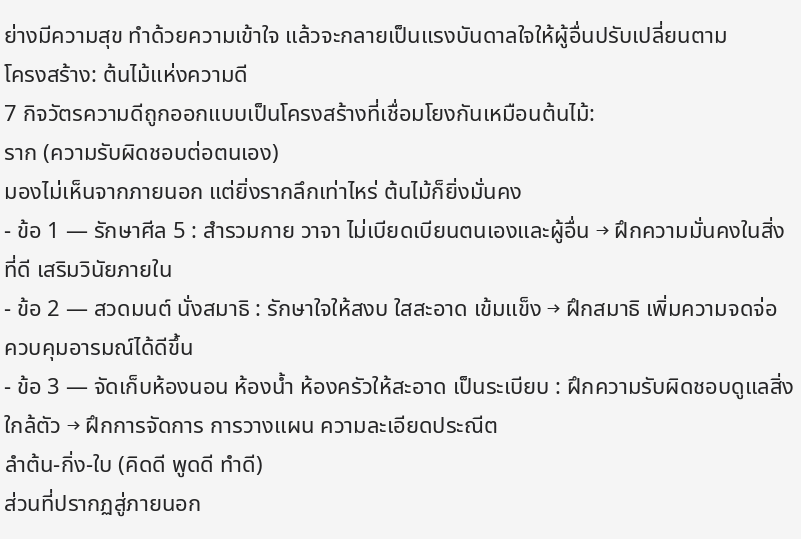ย่างมีความสุข ทำด้วยความเข้าใจ แล้วจะกลายเป็นแรงบันดาลใจให้ผู้อื่นปรับเปลี่ยนตาม
โครงสร้าง: ต้นไม้แห่งความดี
7 กิจวัตรความดีถูกออกแบบเป็นโครงสร้างที่เชื่อมโยงกันเหมือนต้นไม้:
ราก (ความรับผิดชอบต่อตนเอง)
มองไม่เห็นจากภายนอก แต่ยิ่งรากลึกเท่าไหร่ ต้นไม้ก็ยิ่งมั่นคง
- ข้อ 1 — รักษาศีล 5 : สำรวมกาย วาจา ไม่เบียดเบียนตนเองและผู้อื่น → ฝึกความมั่นคงในสิ่งที่ดี เสริมวินัยภายใน
- ข้อ 2 — สวดมนต์ นั่งสมาธิ : รักษาใจให้สงบ ใสสะอาด เข้มแข็ง → ฝึกสมาธิ เพิ่มความจดจ่อ ควบคุมอารมณ์ได้ดีขึ้น
- ข้อ 3 — จัดเก็บห้องนอน ห้องน้ำ ห้องครัวให้สะอาด เป็นระเบียบ : ฝึกความรับผิดชอบดูแลสิ่งใกล้ตัว → ฝึกการจัดการ การวางแผน ความละเอียดประณีต
ลำต้น-กิ่ง-ใบ (คิดดี พูดดี ทำดี)
ส่วนที่ปรากฏสู่ภายนอก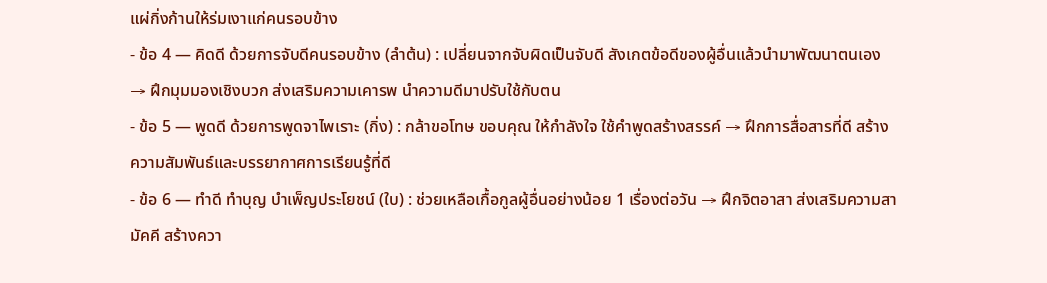แผ่กิ่งก้านให้ร่มเงาแก่คนรอบข้าง
- ข้อ 4 — คิดดี ด้วยการจับดีคนรอบข้าง (ลำต้น) : เปลี่ยนจากจับผิดเป็นจับดี สังเกตข้อดีของผู้อื่นแล้วนำมาพัฒนาตนเอง → ฝึกมุมมองเชิงบวก ส่งเสริมความเคารพ นำความดีมาปรับใช้กับตน
- ข้อ 5 — พูดดี ด้วยการพูดจาไพเราะ (กิ่ง) : กล้าขอโทษ ขอบคุณ ให้กำลังใจ ใช้คำพูดสร้างสรรค์ → ฝึกการสื่อสารที่ดี สร้างความสัมพันธ์และบรรยากาศการเรียนรู้ที่ดี
- ข้อ 6 — ทำดี ทำบุญ บำเพ็ญประโยชน์ (ใบ) : ช่วยเหลือเกื้อกูลผู้อื่นอย่างน้อย 1 เรื่องต่อวัน → ฝึกจิตอาสา ส่งเสริมความสามัคคี สร้างควา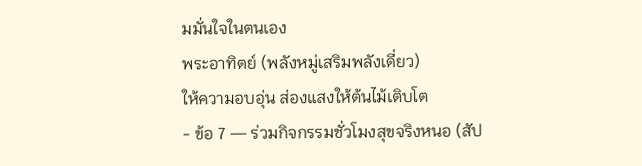มมั่นใจในตนเอง
พระอาทิตย์ (พลังหมู่เสริมพลังเดี่ยว)
ให้ความอบอุ่น ส่องแสงให้ต้นไม้เติบโต
- ข้อ 7 — ร่วมกิจกรรมชั่วโมงสุขจริงหนอ (สัป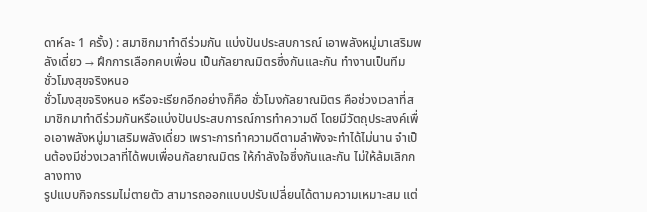ดาห์ละ 1 ครั้ง) : สมาชิกมาทำดีร่วมกัน แบ่งปันประสบการณ์ เอาพลังหมู่มาเสริมพลังเดี่ยว → ฝึกการเลือกคบเพื่อน เป็นกัลยาณมิตรซึ่งกันและกัน ทำงานเป็นทีม
ชั่วโมงสุขจริงหนอ
ชั่วโมงสุขจริงหนอ หรือจะเรียกอีกอย่างก็คือ ชั่วโมงกัลยาณมิตร คือช่วงเวลาที่สมาชิกมาทำดีร่วมกันหรือแบ่งปันประสบการณ์การทำความดี โดยมีวัตถุประสงค์เพื่อเอาพลังหมู่มาเสริมพลังเดี่ยว เพราะการทำความดีตามลำพังจะทำได้ไม่นาน จำเป็นต้องมีช่วงเวลาที่ได้พบเพื่อนกัลยาณมิตร ให้กำลังใจซึ่งกันและกัน ไม่ให้ล้มเลิกกลางทาง
รูปแบบกิจกรรมไม่ตายตัว สามารถออกแบบปรับเปลี่ยนได้ตามความเหมาะสม แต่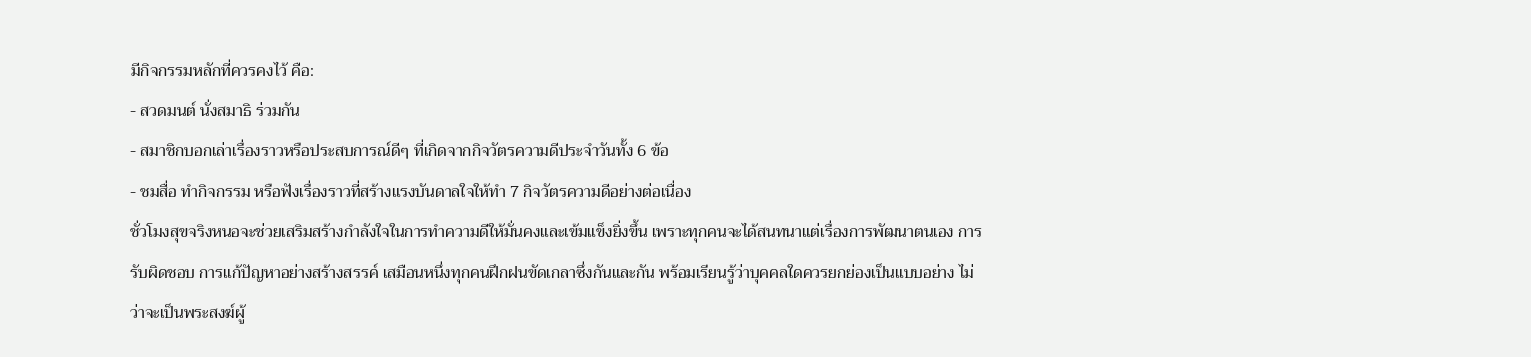มีกิจกรรมหลักที่ควรคงไว้ คือ:
- สวดมนต์ นั่งสมาธิ ร่วมกัน
- สมาชิกบอกเล่าเรื่องราวหรือประสบการณ์ดีๆ ที่เกิดจากกิจวัตรความดีประจำวันทั้ง 6 ข้อ
- ชมสื่อ ทำกิจกรรม หรือฟังเรื่องราวที่สร้างแรงบันดาลใจให้ทำ 7 กิจวัตรความดีอย่างต่อเนื่อง
ชั่วโมงสุขจริงหนอจะช่วยเสริมสร้างกำลังใจในการทำความดีให้มั่นคงและเข้มแข็งยิ่งขึ้น เพราะทุกคนจะได้สนทนาแต่เรื่องการพัฒนาตนเอง การรับผิดชอบ การแก้ปัญหาอย่างสร้างสรรค์ เสมือนหนึ่งทุกคนฝึกฝนขัดเกลาซึ่งกันและกัน พร้อมเรียนรู้ว่าบุคคลใดควรยกย่องเป็นแบบอย่าง ไม่ว่าจะเป็นพระสงฆ์ผู้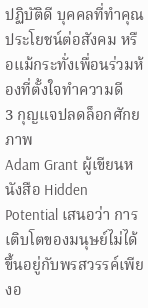ปฏิบัติดี บุคคลที่ทำคุณประโยชน์ต่อสังคม หรือแม้กระทั่งเพื่อนร่วมห้องที่ตั้งใจทำความดี
3 กุญแจปลดล็อกศักยภาพ
Adam Grant ผู้เขียนหนังสือ Hidden Potential เสนอว่า การเติบโตของมนุษย์ไม่ได้ขึ้นอยู่กับพรสวรรค์เพียงอ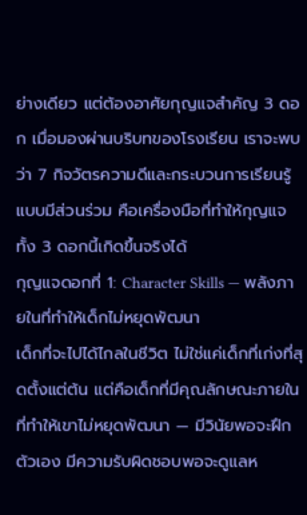ย่างเดียว แต่ต้องอาศัยกุญแจสำคัญ 3 ดอก เมื่อมองผ่านบริบทของโรงเรียน เราจะพบว่า 7 กิจวัตรความดีและกระบวนการเรียนรู้แบบมีส่วนร่วม คือเครื่องมือที่ทำให้กุญแจทั้ง 3 ดอกนี้เกิดขึ้นจริงได้
กุญแจดอกที่ 1: Character Skills — พลังภายในที่ทำให้เด็กไม่หยุดพัฒนา
เด็กที่จะไปได้ไกลในชีวิต ไม่ใช่แค่เด็กที่เก่งที่สุดตั้งแต่ต้น แต่คือเด็กที่มีคุณลักษณะภายในที่ทำให้เขาไม่หยุดพัฒนา — มีวินัยพอจะฝึกตัวเอง มีความรับผิดชอบพอจะดูแลห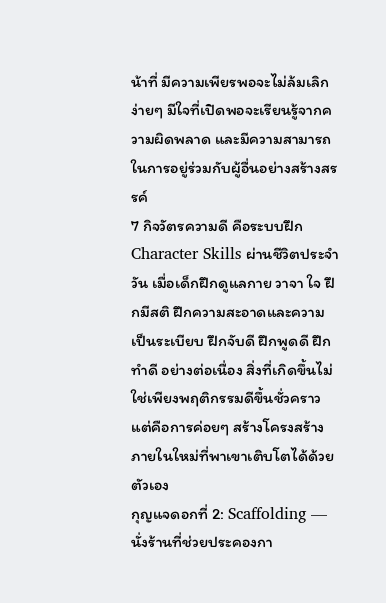น้าที่ มีความเพียรพอจะไม่ล้มเลิกง่ายๆ มีใจที่เปิดพอจะเรียนรู้จากความผิดพลาด และมีความสามารถในการอยู่ร่วมกับผู้อื่นอย่างสร้างสรรค์
7 กิจวัตรความดี คือระบบฝึก Character Skills ผ่านชีวิตประจำวัน เมื่อเด็กฝึกดูแลกาย วาจา ใจ ฝึกมีสติ ฝึกความสะอาดและความเป็นระเบียบ ฝึกจับดี ฝึกพูดดี ฝึกทำดี อย่างต่อเนื่อง สิ่งที่เกิดขึ้นไม่ใช่เพียงพฤติกรรมดีขึ้นชั่วคราว แต่คือการค่อยๆ สร้างโครงสร้างภายในใหม่ที่พาเขาเติบโตได้ด้วยตัวเอง
กุญแจดอกที่ 2: Scaffolding — นั่งร้านที่ช่วยประคองกา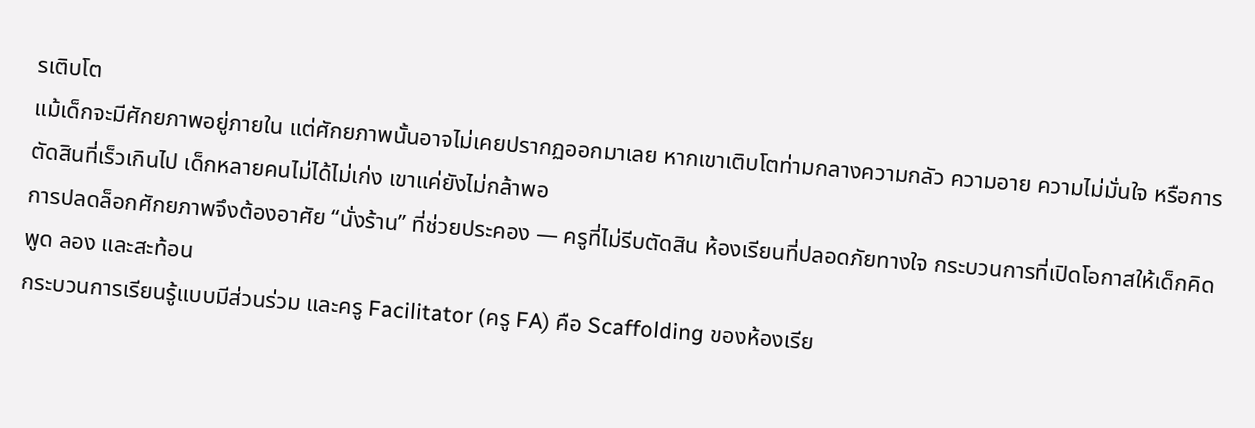รเติบโต
แม้เด็กจะมีศักยภาพอยู่ภายใน แต่ศักยภาพนั้นอาจไม่เคยปรากฏออกมาเลย หากเขาเติบโตท่ามกลางความกลัว ความอาย ความไม่มั่นใจ หรือการตัดสินที่เร็วเกินไป เด็กหลายคนไม่ได้ไม่เก่ง เขาแค่ยังไม่กล้าพอ
การปลดล็อกศักยภาพจึงต้องอาศัย “นั่งร้าน” ที่ช่วยประคอง — ครูที่ไม่รีบตัดสิน ห้องเรียนที่ปลอดภัยทางใจ กระบวนการที่เปิดโอกาสให้เด็กคิด พูด ลอง และสะท้อน
กระบวนการเรียนรู้แบบมีส่วนร่วม และครู Facilitator (ครู FA) คือ Scaffolding ของห้องเรีย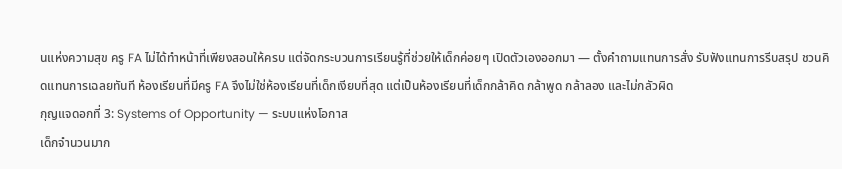นแห่งความสุข ครู FA ไม่ได้ทำหน้าที่เพียงสอนให้ครบ แต่จัดกระบวนการเรียนรู้ที่ช่วยให้เด็กค่อยๆ เปิดตัวเองออกมา — ตั้งคำถามแทนการสั่ง รับฟังแทนการรีบสรุป ชวนคิดแทนการเฉลยทันที ห้องเรียนที่มีครู FA จึงไม่ใช่ห้องเรียนที่เด็กเงียบที่สุด แต่เป็นห้องเรียนที่เด็กกล้าคิด กล้าพูด กล้าลอง และไม่กลัวผิด
กุญแจดอกที่ 3: Systems of Opportunity — ระบบแห่งโอกาส
เด็กจำนวนมาก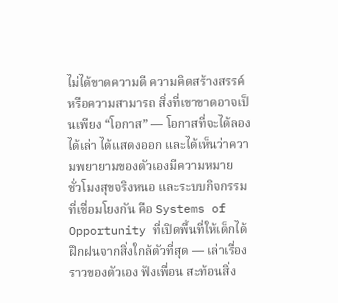ไม่ได้ขาดความดี ความคิดสร้างสรรค์ หรือความสามารถ สิ่งที่เขาขาดอาจเป็นเพียง “โอกาส” — โอกาสที่จะได้ลอง ได้เล่า ได้แสดงออก และได้เห็นว่าความพยายามของตัวเองมีความหมาย
ชั่วโมงสุขจริงหนอ และระบบกิจกรรมที่เชื่อมโยงกัน คือ Systems of Opportunity ที่เปิดพื้นที่ให้เด็กได้ฝึกฝนจากสิ่งใกล้ตัวที่สุด — เล่าเรื่องราวของตัวเอง ฟังเพื่อน สะท้อนสิ่ง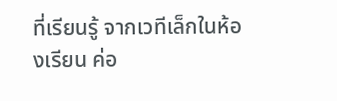ที่เรียนรู้ จากเวทีเล็กในห้องเรียน ค่อ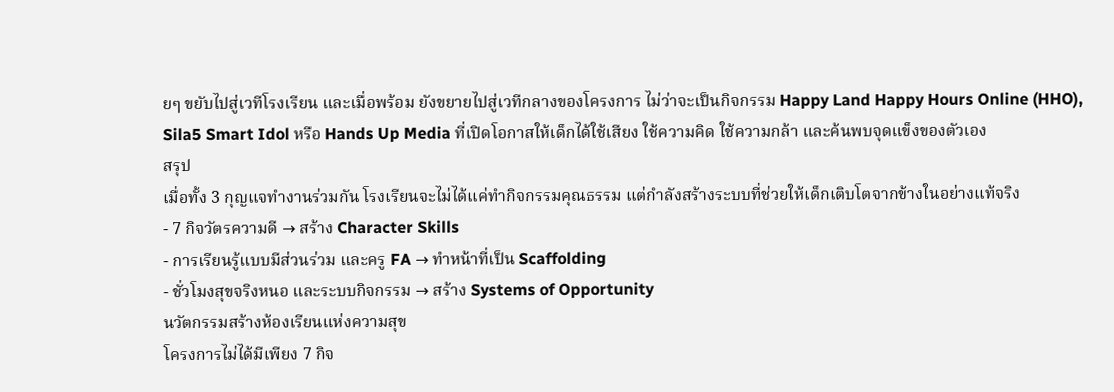ยๆ ขยับไปสู่เวทีโรงเรียน และเมื่อพร้อม ยังขยายไปสู่เวทีกลางของโครงการ ไม่ว่าจะเป็นกิจกรรม Happy Land Happy Hours Online (HHO), Sila5 Smart Idol หรือ Hands Up Media ที่เปิดโอกาสให้เด็กได้ใช้เสียง ใช้ความคิด ใช้ความกล้า และค้นพบจุดแข็งของตัวเอง
สรุป
เมื่อทั้ง 3 กุญแจทำงานร่วมกัน โรงเรียนจะไม่ได้แค่ทำกิจกรรมคุณธรรม แต่กำลังสร้างระบบที่ช่วยให้เด็กเติบโตจากข้างในอย่างแท้จริง
- 7 กิจวัตรความดี → สร้าง Character Skills
- การเรียนรู้แบบมีส่วนร่วม และครู FA → ทำหน้าที่เป็น Scaffolding
- ชั่วโมงสุขจริงหนอ และระบบกิจกรรม → สร้าง Systems of Opportunity
นวัตกรรมสร้างห้องเรียนแห่งความสุข
โครงการไม่ได้มีเพียง 7 กิจ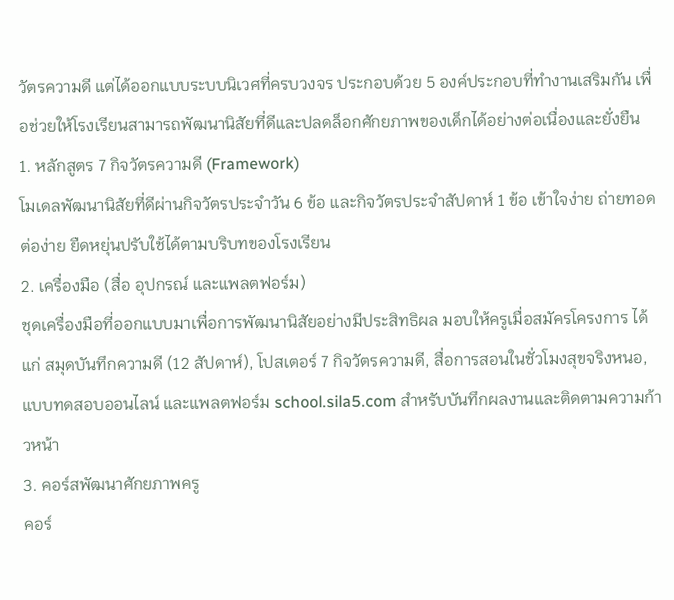วัตรความดี แต่ได้ออกแบบระบบนิเวศที่ครบวงจร ประกอบด้วย 5 องค์ประกอบที่ทำงานเสริมกัน เพื่อช่วยให้โรงเรียนสามารถพัฒนานิสัยที่ดีและปลดล็อกศักยภาพของเด็กได้อย่างต่อเนื่องและยั่งยืน
1. หลักสูตร 7 กิจวัตรความดี (Framework)
โมเดลพัฒนานิสัยที่ดีผ่านกิจวัตรประจำวัน 6 ข้อ และกิจวัตรประจำสัปดาห์ 1 ข้อ เข้าใจง่าย ถ่ายทอดต่อง่าย ยืดหยุ่นปรับใช้ได้ตามบริบทของโรงเรียน
2. เครื่องมือ (สื่อ อุปกรณ์ และแพลตฟอร์ม)
ชุดเครื่องมือที่ออกแบบมาเพื่อการพัฒนานิสัยอย่างมีประสิทธิผล มอบให้ครูเมื่อสมัครโครงการ ได้แก่ สมุดบันทึกความดี (12 สัปดาห์), โปสเตอร์ 7 กิจวัตรความดี, สื่อการสอนในชั่วโมงสุขจริงหนอ, แบบทดสอบออนไลน์ และแพลตฟอร์ม school.sila5.com สำหรับบันทึกผลงานและติดตามความก้าวหน้า
3. คอร์สพัฒนาศักยภาพครู
คอร์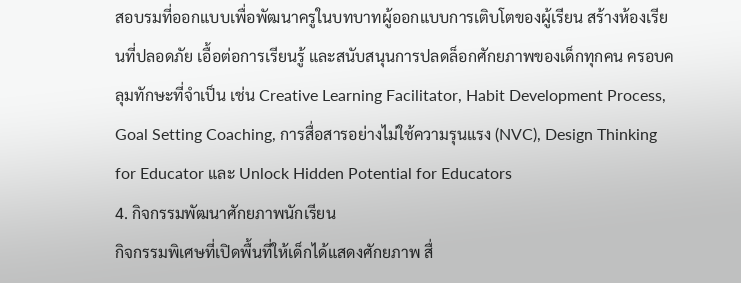สอบรมที่ออกแบบเพื่อพัฒนาครูในบทบาทผู้ออกแบบการเติบโตของผู้เรียน สร้างห้องเรียนที่ปลอดภัย เอื้อต่อการเรียนรู้ และสนับสนุนการปลดล็อกศักยภาพของเด็กทุกคน ครอบคลุมทักษะที่จำเป็น เช่น Creative Learning Facilitator, Habit Development Process, Goal Setting Coaching, การสื่อสารอย่างไม่ใช้ความรุนแรง (NVC), Design Thinking for Educator และ Unlock Hidden Potential for Educators
4. กิจกรรมพัฒนาศักยภาพนักเรียน
กิจกรรมพิเศษที่เปิดพื้นที่ให้เด็กได้แสดงศักยภาพ สื่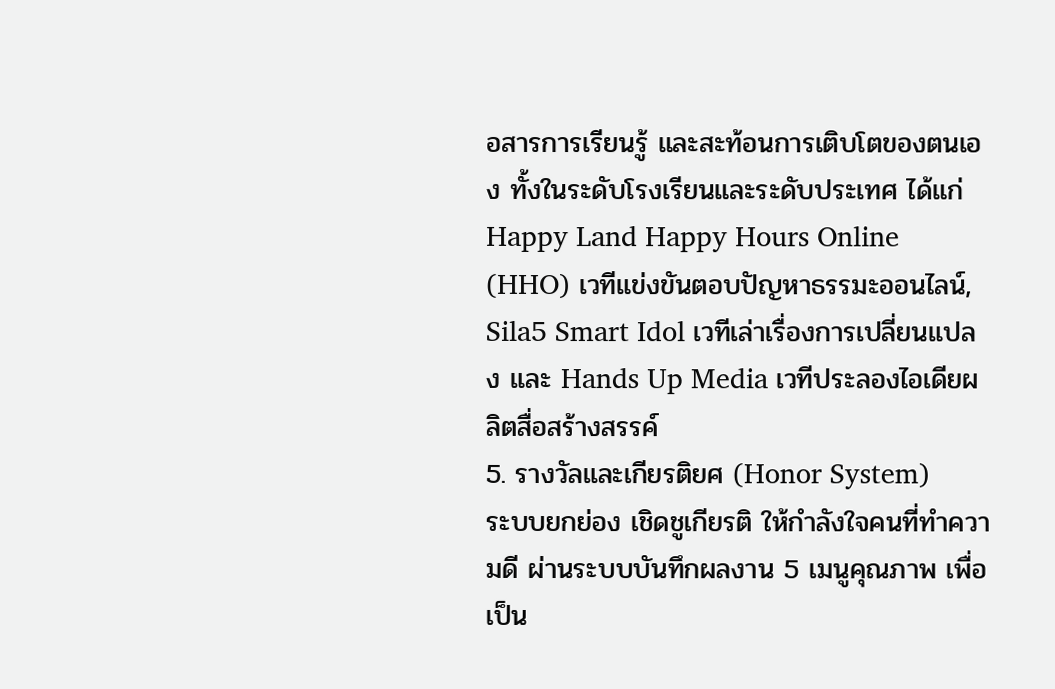อสารการเรียนรู้ และสะท้อนการเติบโตของตนเอง ทั้งในระดับโรงเรียนและระดับประเทศ ได้แก่ Happy Land Happy Hours Online (HHO) เวทีแข่งขันตอบปัญหาธรรมะออนไลน์, Sila5 Smart Idol เวทีเล่าเรื่องการเปลี่ยนแปลง และ Hands Up Media เวทีประลองไอเดียผลิตสื่อสร้างสรรค์
5. รางวัลและเกียรติยศ (Honor System)
ระบบยกย่อง เชิดชูเกียรติ ให้กำลังใจคนที่ทำความดี ผ่านระบบบันทึกผลงาน 5 เมนูคุณภาพ เพื่อเป็น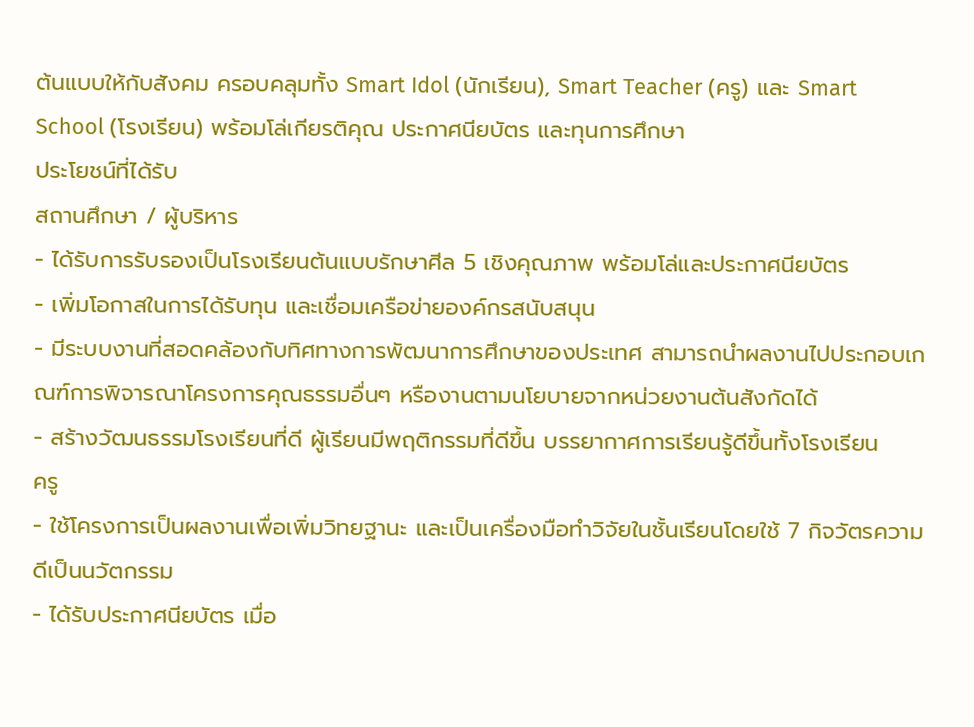ต้นแบบให้กับสังคม ครอบคลุมทั้ง Smart Idol (นักเรียน), Smart Teacher (ครู) และ Smart School (โรงเรียน) พร้อมโล่เกียรติคุณ ประกาศนียบัตร และทุนการศึกษา
ประโยชน์ที่ได้รับ
สถานศึกษา / ผู้บริหาร
- ได้รับการรับรองเป็นโรงเรียนต้นแบบรักษาศีล 5 เชิงคุณภาพ พร้อมโล่และประกาศนียบัตร
- เพิ่มโอกาสในการได้รับทุน และเชื่อมเครือข่ายองค์กรสนับสนุน
- มีระบบงานที่สอดคล้องกับทิศทางการพัฒนาการศึกษาของประเทศ สามารถนำผลงานไปประกอบเกณฑ์การพิจารณาโครงการคุณธรรมอื่นๆ หรืองานตามนโยบายจากหน่วยงานต้นสังกัดได้
- สร้างวัฒนธรรมโรงเรียนที่ดี ผู้เรียนมีพฤติกรรมที่ดีขึ้น บรรยากาศการเรียนรู้ดีขึ้นทั้งโรงเรียน
ครู
- ใช้โครงการเป็นผลงานเพื่อเพิ่มวิทยฐานะ และเป็นเครื่องมือทำวิจัยในชั้นเรียนโดยใช้ 7 กิจวัตรความดีเป็นนวัตกรรม
- ได้รับประกาศนียบัตร เมื่อ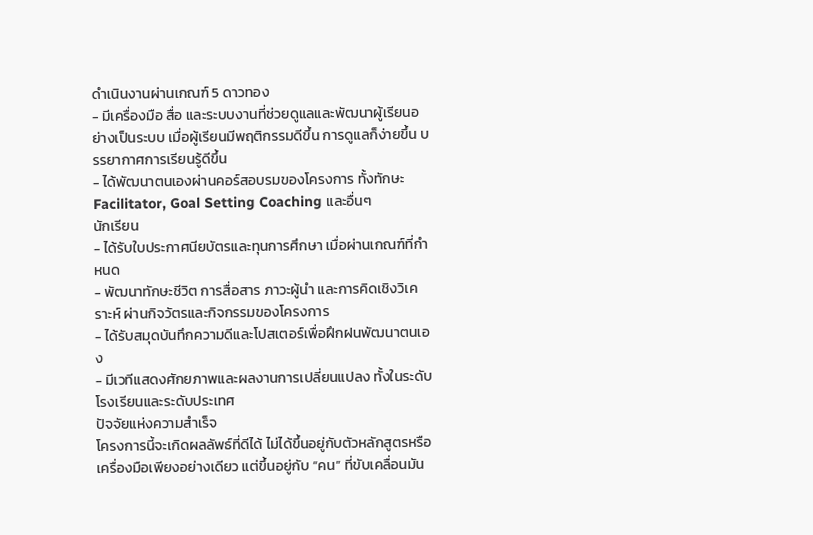ดำเนินงานผ่านเกณฑ์ 5 ดาวทอง
- มีเครื่องมือ สื่อ และระบบงานที่ช่วยดูแลและพัฒนาผู้เรียนอย่างเป็นระบบ เมื่อผู้เรียนมีพฤติกรรมดีขึ้น การดูแลก็ง่ายขึ้น บรรยากาศการเรียนรู้ดีขึ้น
- ได้พัฒนาตนเองผ่านคอร์สอบรมของโครงการ ทั้งทักษะ Facilitator, Goal Setting Coaching และอื่นๆ
นักเรียน
- ได้รับใบประกาศนียบัตรและทุนการศึกษา เมื่อผ่านเกณฑ์ที่กำหนด
- พัฒนาทักษะชีวิต การสื่อสาร ภาวะผู้นำ และการคิดเชิงวิเคราะห์ ผ่านกิจวัตรและกิจกรรมของโครงการ
- ได้รับสมุดบันทึกความดีและโปสเตอร์เพื่อฝึกฝนพัฒนาตนเอง
- มีเวทีแสดงศักยภาพและผลงานการเปลี่ยนแปลง ทั้งในระดับโรงเรียนและระดับประเทศ
ปัจจัยแห่งความสำเร็จ
โครงการนี้จะเกิดผลลัพธ์ที่ดีได้ ไม่ได้ขึ้นอยู่กับตัวหลักสูตรหรือเครื่องมือเพียงอย่างเดียว แต่ขึ้นอยู่กับ “คน” ที่ขับเคลื่อนมัน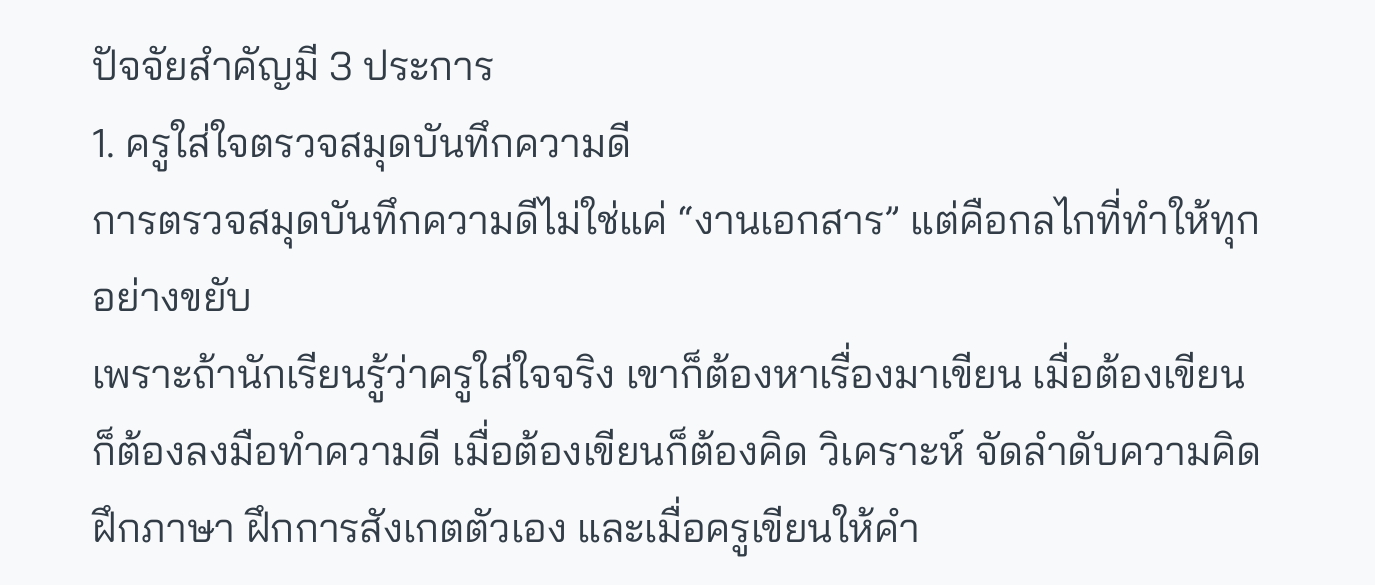ปัจจัยสำคัญมี 3 ประการ
1. ครูใส่ใจตรวจสมุดบันทึกความดี
การตรวจสมุดบันทึกความดีไม่ใช่แค่ “งานเอกสาร” แต่คือกลไกที่ทำให้ทุกอย่างขยับ
เพราะถ้านักเรียนรู้ว่าครูใส่ใจจริง เขาก็ต้องหาเรื่องมาเขียน เมื่อต้องเขียนก็ต้องลงมือทำความดี เมื่อต้องเขียนก็ต้องคิด วิเคราะห์ จัดลำดับความคิด ฝึกภาษา ฝึกการสังเกตตัวเอง และเมื่อครูเขียนให้คำ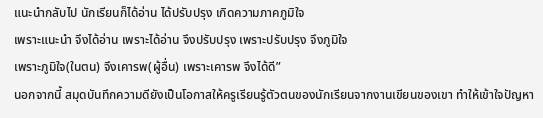แนะนำกลับไป นักเรียนก็ได้อ่าน ได้ปรับปรุง เกิดความภาคภูมิใจ
เพราะแนะนำ จึงได้อ่าน เพราะได้อ่าน จึงปรับปรุง เพราะปรับปรุง จึงภูมิใจ
เพราะภูมิใจ(ในตน) จึงเคารพ(ผู้อื่น) เพราะเคารพ จึงได้ดี”
นอกจากนี้ สมุดบันทึกความดียังเป็นโอกาสให้ครูเรียนรู้ตัวตนของนักเรียนจากงานเขียนของเขา ทำให้เข้าใจปัญหา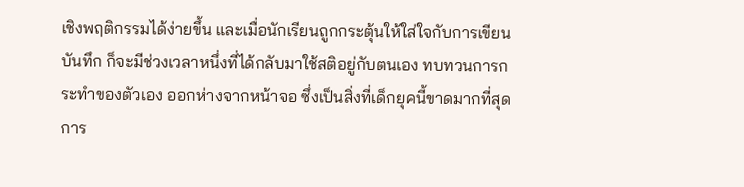เชิงพฤติกรรมได้ง่ายขึ้น และเมื่อนักเรียนถูกกระตุ้นให้ใส่ใจกับการเขียนบันทึก ก็จะมีช่วงเวลาหนึ่งที่ได้กลับมาใช้สติอยู่กับตนเอง ทบทวนการกระทำของตัวเอง ออกห่างจากหน้าจอ ซึ่งเป็นสิ่งที่เด็กยุคนี้ขาดมากที่สุด
การ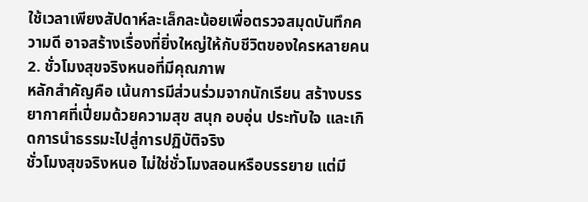ใช้เวลาเพียงสัปดาห์ละเล็กละน้อยเพื่อตรวจสมุดบันทึกความดี อาจสร้างเรื่องที่ยิ่งใหญ่ให้กับชีวิตของใครหลายคน
2. ชั่วโมงสุขจริงหนอที่มีคุณภาพ
หลักสำคัญคือ เน้นการมีส่วนร่วมจากนักเรียน สร้างบรรยากาศที่เปี่ยมด้วยความสุข สนุก อบอุ่น ประทับใจ และเกิดการนำธรรมะไปสู่การปฏิบัติจริง
ชั่วโมงสุขจริงหนอ ไม่ใช่ชั่วโมงสอนหรือบรรยาย แต่มี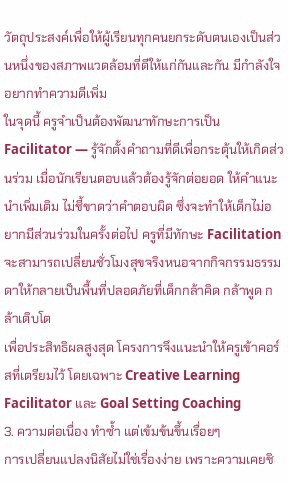วัตถุประสงค์เพื่อให้ผู้เรียนทุกคนยกระดับตนเองเป็นส่วนหนึ่งของสภาพแวดล้อมที่ดีให้แก่กันและกัน มีกำลังใจอยากทำความดีเพิ่ม
ในจุดนี้ ครูจำเป็นต้องพัฒนาทักษะการเป็น Facilitator — รู้จักตั้งคำถามที่ดีเพื่อกระตุ้นให้เกิดส่วนร่วม เมื่อนักเรียนตอบแล้วต้องรู้จักต่อยอด ให้คำแนะนำเพิ่มเติม ไม่ชี้ขาดว่าคำตอบผิด ซึ่งจะทำให้เด็กไม่อยากมีส่วนร่วมในครั้งต่อไป ครูที่มีทักษะ Facilitation จะสามารถเปลี่ยนชั่วโมงสุขจริงหนอจากกิจกรรมธรรมดาให้กลายเป็นพื้นที่ปลอดภัยที่เด็กกล้าคิด กล้าพูด กล้าเติบโต
เพื่อประสิทธิผลสูงสุด โครงการจึงแนะนำให้ครูเข้าคอร์สที่เตรียมไว้ โดยเฉพาะ Creative Learning Facilitator และ Goal Setting Coaching
3. ความต่อเนื่อง ทำซ้ำ แต่เข้มข้นขึ้นเรื่อยๆ
การเปลี่ยนแปลงนิสัยไม่ใช่เรื่องง่าย เพราะความเคยชิ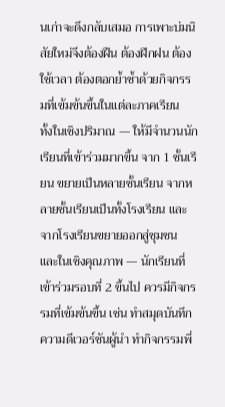นเก่าจะดึงกลับเสมอ การเพาะบ่มนิสัยใหม่จึงต้องฝืน ต้องฝึกฝน ต้องใช้เวลา ต้องตอกย้ำซ้ำด้วยกิจกรรมที่เข้มข้นขึ้นในแต่ละภาคเรียน
ทั้งในเชิงปริมาณ — ให้มีจำนวนนักเรียนที่เข้าร่วมมากขึ้น จาก 1 ชั้นเรียน ขยายเป็นหลายชั้นเรียน จากหลายชั้นเรียนเป็นทั้งโรงเรียน และจากโรงเรียนขยายออกสู่ชุมชน
และในเชิงคุณภาพ — นักเรียนที่เข้าร่วมรอบที่ 2 ขึ้นไป ควรมีกิจกรรมที่เข้มข้นขึ้น เช่น ทำสมุดบันทึกความดีเวอร์ชันผู้นำ ทำกิจกรรมพี่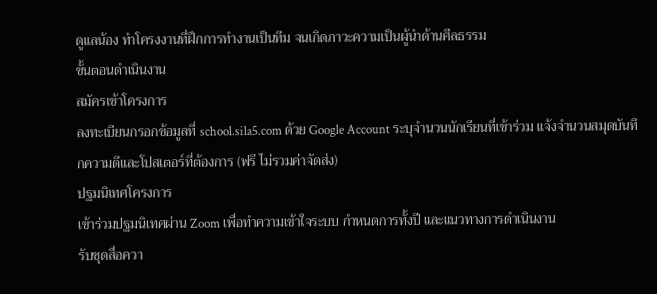ดูแลน้อง ทำโครงงานที่ฝึกการทำงานเป็นทีม จนเกิดภาวะความเป็นผู้นำด้านศีลธรรม
ขั้นตอนดำเนินงาน
สมัครเข้าโครงการ
ลงทะเบียนกรอกข้อมูลที่ school.sila5.com ด้วย Google Account ระบุจำนวนนักเรียนที่เข้าร่วม แจ้งจำนวนสมุดบันทึกความดีและโปสเตอร์ที่ต้องการ (ฟรี ไม่รวมค่าจัดส่ง)
ปฐมนิเทศโครงการ
เข้าร่วมปฐมนิเทศผ่าน Zoom เพื่อทำความเข้าใจระบบ กำหนดการทั้งปี และแนวทางการดำเนินงาน
รับชุดสื่อควา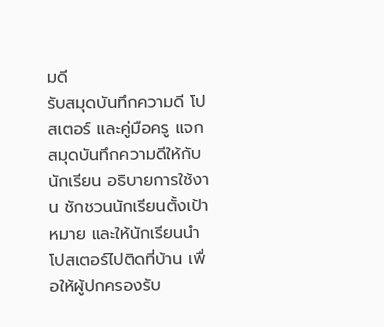มดี
รับสมุดบันทึกความดี โปสเตอร์ และคู่มือครู แจกสมุดบันทึกความดีให้กับนักเรียน อธิบายการใช้งาน ชักชวนนักเรียนตั้งเป้าหมาย และให้นักเรียนนำโปสเตอร์ไปติดที่บ้าน เพื่อให้ผู้ปกครองรับ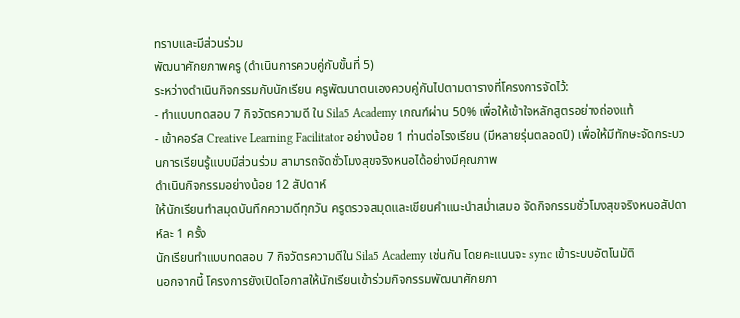ทราบและมีส่วนร่วม
พัฒนาศักยภาพครู (ดำเนินการควบคู่กับขั้นที่ 5)
ระหว่างดำเนินกิจกรรมกับนักเรียน ครูพัฒนาตนเองควบคู่กันไปตามตารางที่โครงการจัดไว้:
- ทำแบบทดสอบ 7 กิจวัตรความดี ใน Sila5 Academy เกณฑ์ผ่าน 50% เพื่อให้เข้าใจหลักสูตรอย่างถ่องแท้
- เข้าคอร์ส Creative Learning Facilitator อย่างน้อย 1 ท่านต่อโรงเรียน (มีหลายรุ่นตลอดปี) เพื่อให้มีทักษะจัดกระบวนการเรียนรู้แบบมีส่วนร่วม สามารถจัดชั่วโมงสุขจริงหนอได้อย่างมีคุณภาพ
ดำเนินกิจกรรมอย่างน้อย 12 สัปดาห์
ให้นักเรียนทำสมุดบันทึกความดีทุกวัน ครูตรวจสมุดและเขียนคำแนะนำสม่ำเสมอ จัดกิจกรรมชั่วโมงสุขจริงหนอสัปดาห์ละ 1 ครั้ง
นักเรียนทำแบบทดสอบ 7 กิจวัตรความดีใน Sila5 Academy เช่นกัน โดยคะแนนจะ sync เข้าระบบอัตโนมัติ
นอกจากนี้ โครงการยังเปิดโอกาสให้นักเรียนเข้าร่วมกิจกรรมพัฒนาศักยภา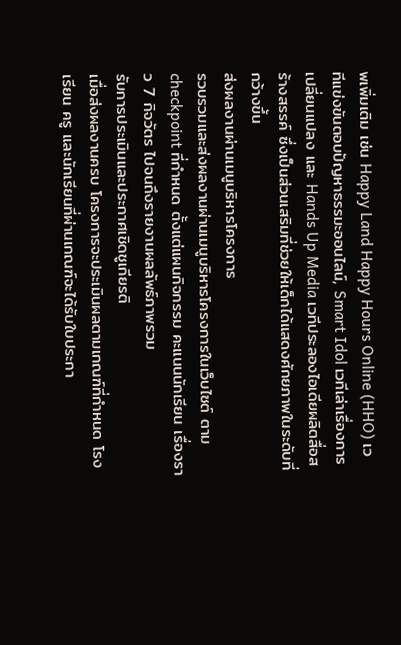พเพิ่มเติม เช่น Happy Land Happy Hours Online (HHO) เวทีแข่งขันตอบปัญหาธรรมะออนไลน์, Smart Idol เวทีเล่าเรื่องการเปลี่ยนแปลง และ Hands Up Media เวทีประลองไอเดียผลิตสื่อสร้างสรรค์ ซึ่งเป็นส่วนเสริมที่ช่วยให้เด็กได้แสดงศักยภาพในระดับที่กว้างขึ้น
ส่งผลงานผ่านเมนูบริหารโครงการ
รวบรวมและส่งผลงานผ่านเมนูบริหารโครงการในเว็บไซต์ ตาม checkpoint ที่กำหนด ตั้งแต่แผนกิจกรรม คะแนนนักเรียน เรื่องราว 7 กิจวัตร ไปจนถึงรายงานผลลัพธ์ภาพรวม
รับการประเมินและประกาศเชิดชูเกียรติ
เมื่อส่งผลงานครบ โครงการจะประเมินผลตามเกณฑ์ที่กำหนด โรงเรียน ครู และนักเรียนที่ผ่านเกณฑ์จะได้รับใบประกา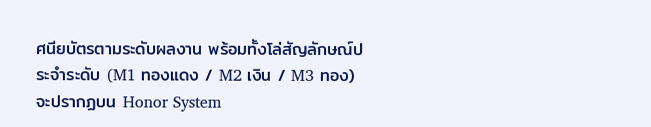ศนียบัตรตามระดับผลงาน พร้อมทั้งโล่สัญลักษณ์ประจำระดับ (M1 ทองแดง / M2 เงิน / M3 ทอง) จะปรากฏบน Honor System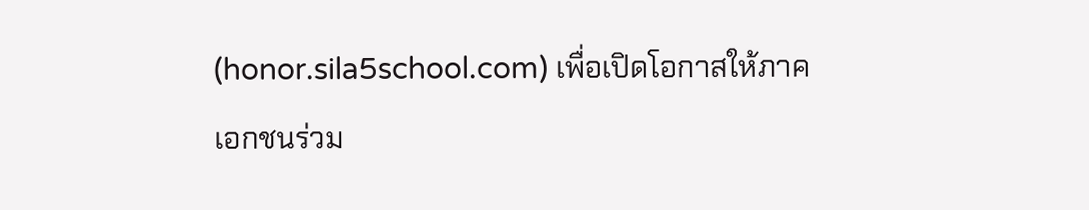(honor.sila5school.com) เพื่อเปิดโอกาสให้ภาคเอกชนร่วม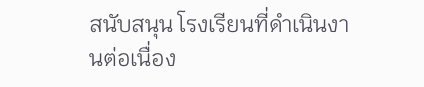สนับสนุน โรงเรียนที่ดำเนินงานต่อเนื่อง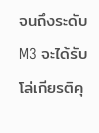จนถึงระดับ M3 จะได้รับโล่เกียรติคุ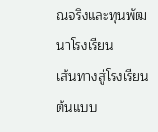ณจริงและทุนพัฒนาโรงเรียน
เส้นทางสู่โรงเรียนต้นแบบ